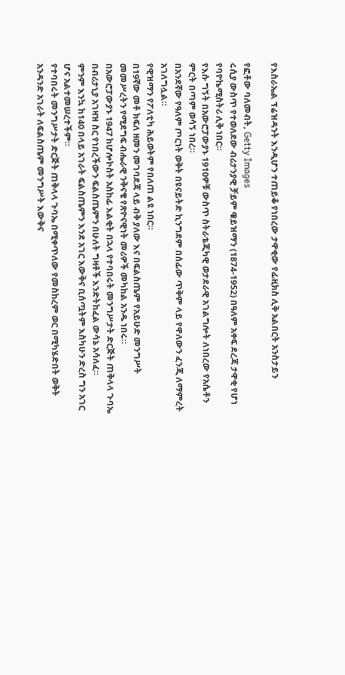የእስራኤል ፕሬዝዳንት እንዲሆን ተጠይቆ የነበረው ታዋቂው የፊዚክስ ሊቅ አልበርት አንስታይን

የፎቶው ባለመብት, Getty Images
ሩሲያ ውስጥ የተወለደው ብሪታንያዊ ቻይም ዌይዝማን (1874-1952) በዓለም አቀፍ ደረጃ ታዋቂ የሆነ የባዮኬሚስትሪ ሊቅ ነበር።
የእሱ ግኝት በአውሮፓውያኑ 1910ዎቹ ውስጥ ስትራቴጂካዊ ወታደራዊ አገልግሎት ለነበረው የአሴቶን ምርት በጣም ወሳኝ ነበረ።
በአንደኛው የዓለም ጦርነት ወቅት በዩናይትድ ኪንግደም በሰፊው ጥቅም ላይ የዋለውን ፈንጂ ለማምረት አገለግሏል።
የዊዝማን የፖለቲካ ሕይወትም የበለጠ ልዩ ነበር።
በ19ኛው መቶ ክፍለ ዘመን መገባደጃ ላይ ብቅ ያለው እና በፍልስጤም የአይሁድ መንግሥት መመሥረትን የሚደግፍ ብሔራዊ ንቅናቄ የጽዮናዊነት መሪዎች መካከል አንዱ ነበሩ።
በአውሮፓውያኑ 1947 ከሆሎኮስት አስከፊ እልቂት በኋላ የተባበሩት መንግሥታት ድርጅት ጠቅላላ ጉባኤ በብሪታኒያ አገዛዝ ስር የነበረችውን ፍልስጤምን በሁለት ግዛቶች እንድትከፈል ውሳኔ አሳለፈ።
ምንም እንኳ ከ140 በላይ አገራት ፍልስጤምን እንደ አገር እውቅና ቢሰጧትም እስካሁን ድረስ ግን አገር ሆና አልተመሠረተችም።
የተባበሩት መንግሥታት ድርጅት ጠቅላላ ጉባኤ በሚቀጥለው የመስከረም ወር በሚካሄድበት ወቅት አንዳንድ አገራት ለፍልስጤም መንግሥት እውቅና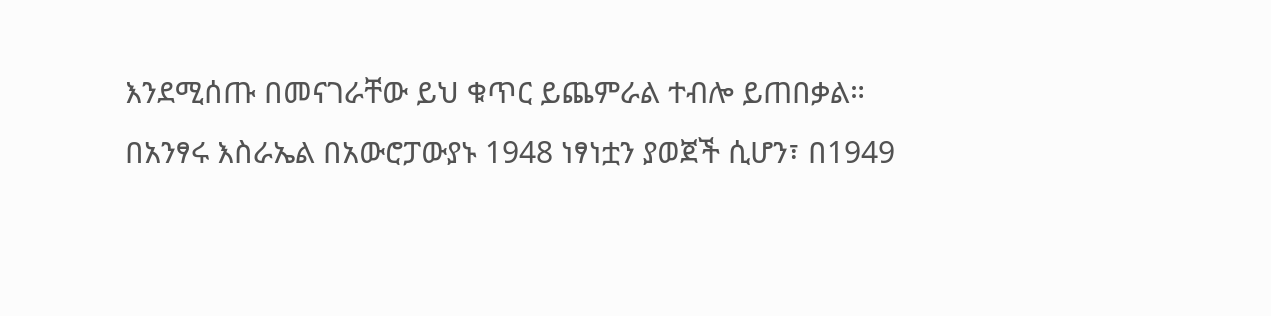እንደሚሰጡ በመናገራቸው ይህ ቁጥር ይጨምራል ተብሎ ይጠበቃል።
በአንፃሩ እስራኤል በአውሮፓውያኑ 1948 ነፃነቷን ያወጀች ሲሆን፣ በ1949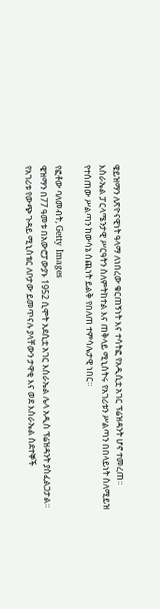ዌይዝማን ለጽዮናዊነት ዓላማ ለነበረው ቁርጠኝነት እና ተሳትፎ የአዲሲቷ አገር ፕሬዝዳንት ሆኖ ተመረጠ።
እስራኤል ፓርላሜንታዊ ሥርዓትን ስለምትከተል እና ጠቅላይ ሚኒስትሩ የአገሪቱን ሥልጣን በበላይነት ስለሚይዝ የተሰጠው ሥልጣን ከውሳኔ ሰጪነት ይልቅ የበለጠ ተምሳሌታዊ ነበር።

የፎቶው ባለመብት, Getty Images
ዌዝማን በ77 ዓመቱ በአውሮፓውያኑ 1952 ሲሞት አደሲቷ አገር እስራኤል ሌላ አዲስ ፕሬዝዳንት ያስፈልጋታል።
የአገሪቱ የውጭ ጉዳይ ሚኒስቴር ለቦታው ይመጥናሉ ያላቸውን ታዋቂ እና ወደ እስራኤል ስደተኞች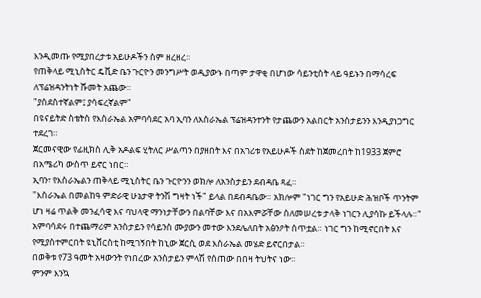እንዲመጡ የሚያበረታቱ አይሁዶችን ስም ዘረዘረ።
የጠቅላይ ሚኒስትር ዴቪድ ቤን ጉርዮን መንግሥት ወዲያውኑ በጣም ታዋቂ በሆነው ሳይንቲስት ላይ ዓይኑን በማሳረፍ ለፕሬዝዳንትነት ሹመት አጨው።
"ያስደስተኛልም፤ ያሳፍረኛልም"
በዩናይትድ ስቴትስ የእስራኤል አምባሳደር አባ ኢባን ለእስራኤል ፕሬዝዳንተንት የታጨውን አልበርት አንስታይንን እንዲያነጋግር ተደረገ።
ጀርመናዊው የፊዚክስ ሊቅ አዶልፍ ሂትለር ሥልጣን በያዘበት እና በአገሪቱ የአይሁዶች ስደት ከጀመረበት ከ1933 ጀምሮ በአሜሪካ ውስጥ ይኖር ነበር።
ኢባን፣ የእስራኤልን ጠቅላይ ሚኒስትር ቤን ጉርዮንን ወክሎ ለአንስታይን ደብዳቤ ጻፈ።
"እስራኤል በመልከዓ ምድራዊ ሁኔታዋ ትንሽ ግዛት ነች" ይላል በደብዳቤው። አክሎም "ነገር ግን የአይሁድ ሕዝቦች ጥንትም ሆነ ዛሬ ጥልቅ መንፈሳዊ እና ባህላዊ ማንነታቸውን በልባቸው እና በአእምሯቸው ስለመሠረቱ ታላቅ ነገርን ሊያሳኩ ይችላሉ።"
አምባሳደሩ በተጨማሪም አንስታይን የሳይንስ ሙያውን መተው እንደሌለበት አፅንዖት ሰጥቷል። ነገር ግን ከሚኖርበት እና የሚያስተምርበት ዩኒቨርስቲ ከሚገኝበት ከኒው ጀርሲ ወደ እስራኤል መሄድ ይኖርበታል።
በወቅቱ የ73 ዓመት አዛውንት የነበረው አንስታይን ምላሽ የሰጠው በበዛ ትህትና ነው።
ምንም እንኳ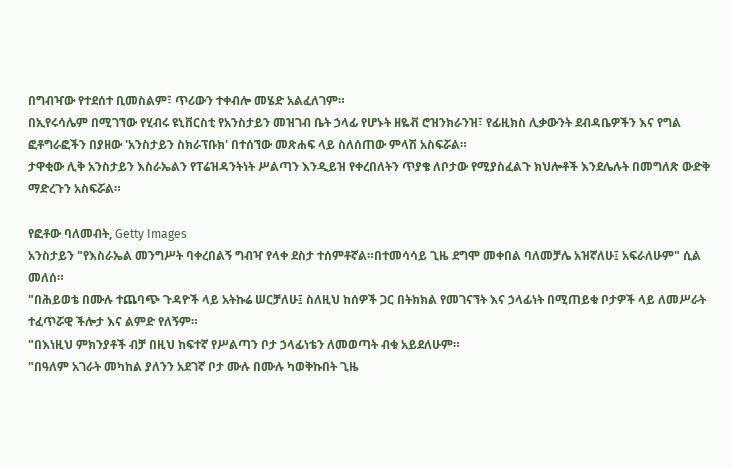በግብዣው የተደሰተ ቢመስልም፣ ጥሪውን ተቀብሎ መሄድ አልፈለገም።
በኢየሩሳሌም በሚገኘው የሂብሩ ዩኒቨርስቲ የአንስታይን መዝገብ ቤት ኃላፊ የሆኑት ዘዬቭ ሮዝንክራንዝ፣ የፊዚክስ ሊቃውንት ደብዳቤዎችን እና የግል ፎቶግራፎችን በያዘው 'አንስታይን ስክራፕቡክ' በተሰኘው መጽሐፍ ላይ ስለሰጠው ምላሽ አስፍሯል።
ታዋቂው ሊቅ አንስታይን እስራኤልን የፐሬዝዳንትነት ሥልጣን እንዲይዝ የቀረበለትን ጥያቄ ለቦታው የሚያስፈልጉ ክህሎቶች እንደሌሉት በመግለጽ ውድቅ ማድረጉን አስፍሯል።

የፎቶው ባለመብት, Getty Images
አንስታይን "የእስራኤል መንግሥት ባቀረበልኝ ግብዣ የላቀ ደስታ ተሰምቶኛል።በተመሳሳይ ጊዜ ደግሞ መቀበል ባለመቻሌ አዝኛለሁ፤ አፍራለሁም" ሲል መለሰ።
"በሕይወቴ በሙሉ ተጨባጭ ጉዳዮች ላይ አትኩሬ ሠርቻለሁ፤ ስለዚህ ከሰዎች ጋር በትክክል የመገናኘት እና ኃላፊነት በሚጠይቁ ቦታዎች ላይ ለመሥራት ተፈጥሯዊ ችሎታ እና ልምድ የለኝም።
"በእነዚህ ምክንያቶች ብቻ በዚህ ከፍተኛ የሥልጣን ቦታ ኃላፊነቴን ለመወጣት ብቁ አይደለሁም።
"በዓለም አገራት መካከል ያለንን አደገኛ ቦታ ሙሉ በሙሉ ካወቅኩበት ጊዜ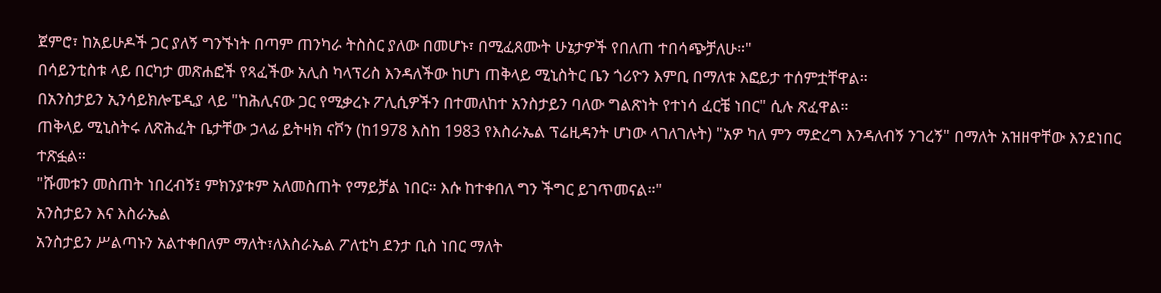ጀምሮ፣ ከአይሁዶች ጋር ያለኝ ግንኙነት በጣም ጠንካራ ትስስር ያለው በመሆኑ፣ በሚፈጸሙት ሁኔታዎች የበለጠ ተበሳጭቻለሁ።"
በሳይንቲስቱ ላይ በርካታ መጽሐፎች የጻፈችው አሊስ ካላፕሪስ እንዳለችው ከሆነ ጠቅላይ ሚኒስትር ቤን ጎሪዮን እምቢ በማለቱ እፎይታ ተሰምቷቸዋል።
በአንስታይን ኢንሳይክሎፔዲያ ላይ "ከሕሊናው ጋር የሚቃረኑ ፖሊሲዎችን በተመለከተ አንስታይን ባለው ግልጽነት የተነሳ ፈርቼ ነበር" ሲሉ ጽፈዋል።
ጠቅላይ ሚኒስትሩ ለጽሕፈት ቤታቸው ኃላፊ ይትዛክ ናቮን (ከ1978 እስከ 1983 የእስራኤል ፕሬዚዳንት ሆነው ላገለገሉት) "አዎ ካለ ምን ማድረግ እንዳለብኝ ንገረኝ" በማለት አዝዘዋቸው እንደነበር ተጽፏል።
"ሹመቱን መስጠት ነበረብኝ፤ ምክንያቱም አለመስጠት የማይቻል ነበር። እሱ ከተቀበለ ግን ችግር ይገጥመናል።"
አንስታይን እና እስራኤል
አንስታይን ሥልጣኑን አልተቀበለም ማለት፣ለእስራኤል ፖለቲካ ደንታ ቢስ ነበር ማለት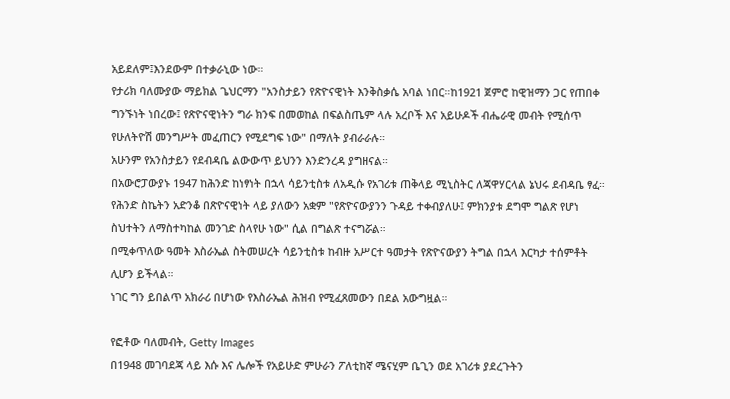አይደለም፤እንደውም በተቃራኒው ነው።
የታሪክ ባለሙያው ማይክል ጌህርማን "አንስታይን የጽዮናዊነት እንቅስቃሴ አባል ነበር።ከ1921 ጀምሮ ከዊዝማን ጋር የጠበቀ ግንኙነት ነበረው፤ የጽዮናዊነትን ግራ ክንፍ በመወከል በፍልስጤም ላሉ አረቦች እና አይሁዶች ብሔራዊ መብት የሚሰጥ የሁለትዮሽ መንግሥት መፈጠርን የሚደግፍ ነው" በማለት ያብራራሉ።
አሁንም የአንስታይን የደብዳቤ ልውውጥ ይህንን እንድንረዳ ያግዘናል።
በአውሮፓውያኑ 1947 ከሕንድ ከነፃነት በኋላ ሳይንቲስቱ ለአዲሱ የአገሪቱ ጠቅላይ ሚኒስትር ለጃዋሃርላል ኔህሩ ደብዳቤ ፃፈ።
የሕንድ ስኬትን አድንቆ በጽዮናዊነት ላይ ያለውን አቋም "የጽዮናውያንን ጉዳይ ተቀብያለሁ፤ ምክንያቱ ደግሞ ግልጽ የሆነ ስህተትን ለማስተካከል መንገድ ስላየሁ ነው" ሲል በግልጽ ተናግሯል።
በሚቀጥለው ዓመት እስራኤል ስትመሠረት ሳይንቲስቱ ከብዙ አሥርተ ዓመታት የጽዮናውያን ትግል በኋላ እርካታ ተሰምቶት ሊሆን ይችላል።
ነገር ግን ይበልጥ አክራሪ በሆነው የእስራኤል ሕዝብ የሚፈጸመውን በደል አውግዟል።

የፎቶው ባለመብት, Getty Images
በ1948 መገባደጃ ላይ እሱ እና ሌሎች የአይሁድ ምሁራን ፖለቲከኛ ሜናሂም ቤጊን ወደ አገሪቱ ያደረጉትን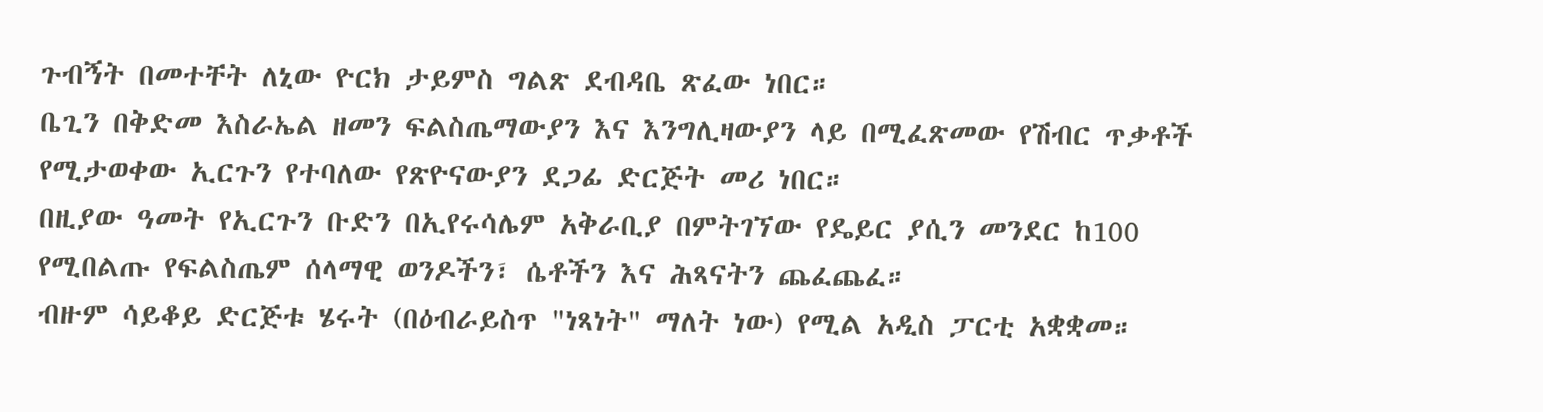ጉብኝት በመተቸት ለኒው ዮርክ ታይምስ ግልጽ ደብዳቤ ጽፈው ነበር።
ቤጊን በቅድመ እስራኤል ዘመን ፍልስጤማውያን እና እንግሊዛውያን ላይ በሚፈጽመው የሽብር ጥቃቶች የሚታወቀው ኢርጉን የተባለው የጽዮናውያን ደጋፊ ድርጅት መሪ ነበር።
በዚያው ዓመት የኢርጉን ቡድን በኢየሩሳሌም አቅራቢያ በምትገኘው የዴይር ያሲን መንደር ከ100 የሚበልጡ የፍልስጤም ሰላማዊ ወንዶችን፣ ሴቶችን እና ሕጻናትን ጨፈጨፈ።
ብዙም ሳይቆይ ድርጅቱ ሄሩት (በዕብራይስጥ "ነጻነት" ማለት ነው) የሚል አዲስ ፓርቲ አቋቋመ።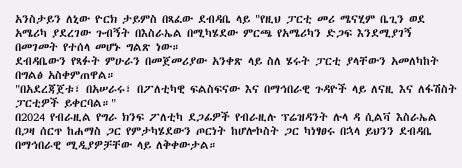አንስታይን ለኒው ዮርክ ታይምስ በጻፈው ደብዳቤ ላይ "የዚህ ፓርቲ መሪ ሜናሂም ቤጊን ወደ አሜሪካ ያደረገው ጉብኝት በእስራኤል በሚካሄደው ምርጫ የአሜሪካን ድጋፍ እንደሚያገኝ በመገመት የተሰላ መሆኑ ግልጽ ነው።
ደብዳቤውን የጻፉት ምሁራን በመጀመሪያው አንቀጽ ላይ ስለ ሄሩት ፓርቲ ያላቸውን አመለካከት በግልፅ አስቀምጠዋል።
"በአደረጃጀቱ፣ በአሠራሩ፣ በፖለቲካዊ ፍልስፍናው እና በማኅበራዊ ጉዳዮች ላይ ለናዚ እና ለፋሽስት ፓርቲዎች ይቀርባል።"
በ2024 የብራዚል የግራ ክንፍ ፖለቲካ ደጋፊዎች የብራዚሉ ፕሬዝዳንት ሉላ ዳ ሲልቫ እስራኤል በጋዛ ሰርጥ ከሐማስ ጋር የምታካሄደውን ጦርነት ከሆሎኮስት ጋር ካነፃፀሩ በኋላ ይህንን ደብዳቤ በማኅበራዊ ሚዲያዎቻቸው ላይ ለቅቀውታል።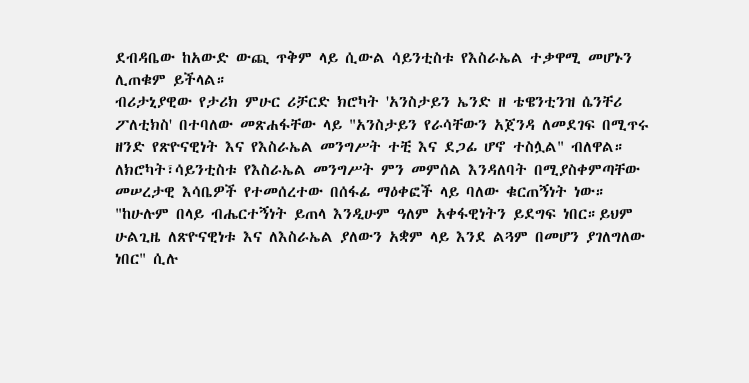ደብዳቤው ከአውድ ውጪ ጥቅም ላይ ሲውል ሳይንቲስቱ የእስራኤል ተቃዋሚ መሆኑን ሊጠቁም ይችላል።
ብሪታኒያዊው የታሪክ ምሁር ሪቻርድ ክሮካት 'አንስታይን ኤንድ ዘ ቴዌንቲንዝ ሴንቸሪ ፖለቲክስ' በተባለው መጽሐፋቸው ላይ "አንስታይን የራሳቸውን አጀንዳ ለመደገፍ በሚጥሩ ዘንድ የጽዮናዊነት እና የእስራኤል መንግሥት ተቺ እና ደጋፊ ሆኖ ተስሏል" ብለዋል።
ለክሮካት፣ሳይንቲስቱ የእስራኤል መንግሥት ምን መምሰል እንዳለባት በሚያስቀምጣቸው መሠረታዊ እሳቤዎች የተመሰረተው በሰፋፊ ማዕቀፎች ላይ ባለው ቁርጠኝነት ነው።
"ከሁሉም በላይ ብሔርተኝነት ይጠላ እንዲሁም ዓለም አቀፋዊነትን ይደግፍ ነበር።ይህም ሁልጊዜ ለጽዮናዊነቱ እና ለእስራኤል ያለውን አቋም ላይ እንደ ልጓም በመሆን ያገለግለው ነበር" ሲሉ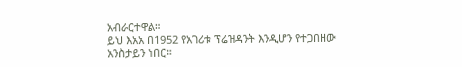አብራርተዋል።
ይህ እአአ በ1952 የአገሪቱ ፕሬዝዳንት እንዲሆን የተጋበዘው አንስታይን ነበር።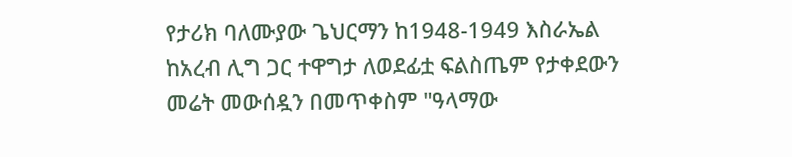የታሪክ ባለሙያው ጌህርማን ከ1948-1949 እስራኤል ከአረብ ሊግ ጋር ተዋግታ ለወደፊቷ ፍልስጤም የታቀደውን መሬት መውሰዷን በመጥቀስም "ዓላማው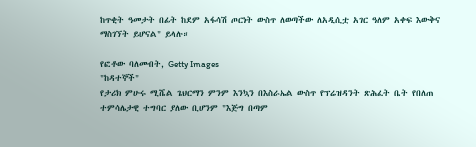ከጥቂት ዓመታት በፊት ከደም አፋሳሽ ጦርነት ውስጥ ለወጣችው ለአዲሲቷ አገር ዓለም አቀፍ እውቅና ማስገኘት ይሆናል" ይላሉ።

የፎቶው ባለመብት, Getty Images
"ከዳተኞች"
የታሪክ ምሁሩ ሚሼል ጌህርማን ምንም እንኳን በእስራኤል ውስጥ የፕሬዝዳንት ጽሕፈት ቤት የበለጠ ተምሳሌታዊ ተግባር ያለው ቢሆንም "እጅግ በጣም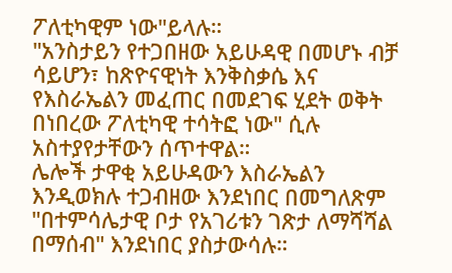ፖለቲካዊም ነው"ይላሉ።
"አንስታይን የተጋበዘው አይሁዳዊ በመሆኑ ብቻ ሳይሆን፣ ከጽዮናዊነት እንቅስቃሴ እና የእስራኤልን መፈጠር በመደገፍ ሂደት ወቅት በነበረው ፖለቲካዊ ተሳትፎ ነው" ሲሉ አስተያየታቸውን ሰጥተዋል።
ሌሎች ታዋቂ አይሁዳውን እስራኤልን እንዲወክሉ ተጋብዘው እንደነበር በመግለጽም "በተምሳሌታዊ ቦታ የአገሪቱን ገጽታ ለማሻሻል በማሰብ" እንደነበር ያስታውሳሉ።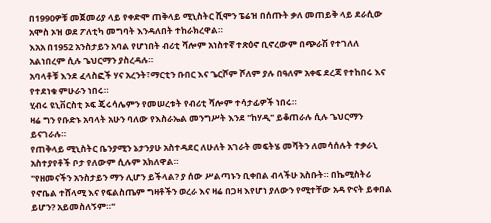በ1990ዎቹ መጀመሪያ ላይ የቀድሞ ጠቅላይ ሚኒስትር ሺሞን ፔሬዝ በሰጡት ቃለ መጠይቅ ላይ ደራሲው አሞስ ኦዝ ወደ ፖለቲካ መግባት እንዳለበት ተከራክረዋል።
እአአ በ1952 አንስታይን አባል የሆነበት ብሪቲ ሻሎም አነስተኛ ተጽዕኖ ቢኖረውም በጭራሽ የተገለለ አልነበረም ሲሉ ጌህርማን ያስረዳሉ።
አባላቶቹ እንደ ፈላስፎች ሃና አረንት፣ማርቲን ቡበር እና ጌርሾም ሾለም ያሉ በዓለም አቀፍ ደረጃ የተከበሩ እና የተደነቁ ምሁራን ነበሩ።
ሂብሩ ዩኒቨርስቲ ኦፍ ጄሩሳሌምን የመሠረቱት የብሪቲ ሻሎም ተሳታፊዎች ነበሩ።
ዛሬ ግን የቡድኑ አባላት አሁን ባለው የእስራኤል መንግሥት እንደ "ከሃዲ" ይቆጠራሉ ሲሉ ጌህርማን ይናገራሉ።
የጠቅላይ ሚኒስትር ቤንያሚን ኔታንያሁ አስተዳደር ለሁለት አገራት መፍትሄ መሻትን ለመሳሰሉት ተቃራኒ አስተያየቶች ቦታ የለውም ሲሉም አክለዋል።
"የዘመናችን አንስታይን ማን ሊሆን ይችላል? ያ ሰው ሥልጣኑን ቢቀበል ብላችሁ አስቡት። በኬሚስትሪ የኖቤል ተሸላሚ እና የፍልስጤም ግዛቶችን ወረራ እና ዛሬ በጋዛ እየሆነ ያለውን የሚተቸው አዳ ዮናት ይቀበል ይሆን? አይመስለኝም።"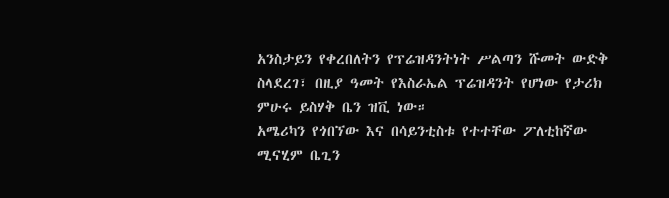አንስታይን የቀረበለትን የፕሬዝዳንትነት ሥልጣን ሹመት ውድቅ ስላደረገ፣ በዚያ ዓመት የእስራኤል ፕሬዝዳንት የሆነው የታሪክ ምሁሩ ይስሃቅ ቤን ዝቪ ነው።
አሜሪካን የጎበኘው እና በሳይንቲስቱ የተተቸው ፖለቲከኛው ሚናሂም ቤጊን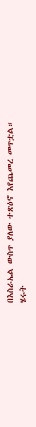በእስራኤል ውስጥ ያለው ተጽዕኖ እየጨመረ መጥቷል።
ሄሩት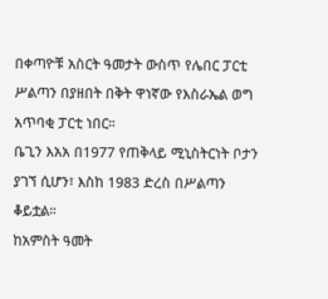በቀጣዮቹ አስርት ዓመታት ውስጥ የሌበር ፓርቲ ሥልጣን በያዘበት በቅት ዋነኛው የእስራኤል ወግ አጥባቂ ፓርቲ ነበር።
ቤጊን እአአ በ1977 የጠቅላይ ሚኒስትርነት ቦታን ያገኘ ሲሆን፣ እስከ 1983 ድረስ በሥልጣን ቆይቷል።
ከአምስት ዓመት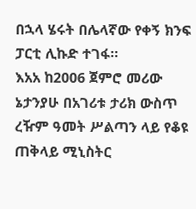በኋላ ሄሩት በሌላኛው የቀኝ ክንፍ ፓርቲ ሊኩድ ተገፋ።
እአአ ከ2006 ጀምሮ መሪው ኔታንያሁ በአገሪቱ ታሪክ ውስጥ ረዥም ዓመት ሥልጣን ላይ የቆዩ ጠቅላይ ሚኒስትር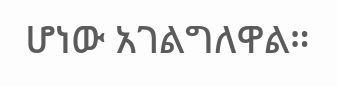ሆነው አገልግለዋል።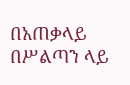በአጠቃላይ በሥልጣን ላይ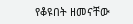የቆዩበት ዘመናቸው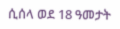ሲሰላ ወደ 18 ዓመታት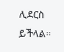ሊደርስ ይችላል።